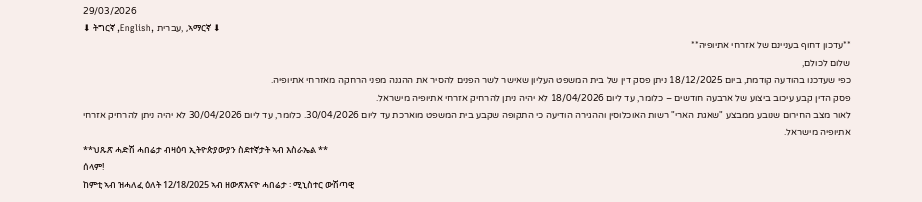29/03/2026
⬇ ትግርኛ ,English, עברית, ,ኣማርኛ ⬇
**עדכון דחוף בעניינם של אזרחי אתיופיה**
שלום לכולם,
כפי שעדכנו בהודעה קודמת, ביום 18/12/2025 ניתן פסק דין של בית המשפט העליון שאישר לשר הפנים להסיר את ההגנה מפני הרחקה מאזרחי אתיופיה.
פסק הדין קבע עיכוב ביצוע של ארבעה חודשים – כלומר, עד ליום 18/04/2026 לא יהיה ניתן להרחיק אזרחי אתיופיה מישראל.
לאור מצב החירום שנובע ממבצע "שאגת הארי" רשות האוכלוסין וההגירה הודיעה כי התקופה שקבע בית המשפט מוארכת עד ליום 30/04/2026. כלומר, עד ליום 30/04/2026 לא יהיה ניתן להרחיק אזרחי אתיופיה מישראל.
**ህጹጽ ሓድሽ ሓበሬታ ብዛዕባ ኢትዮጵያውያን ስደተኛታት ኣብ እስራኤል **
ሰላም!
ከምቲ ኣብ ዝሓለፈ ዕለት 12/18/2025 ኣብ ዘውጽእናዮ ሓበሬታ ፡ ሚኒስተር ውሽጣዊ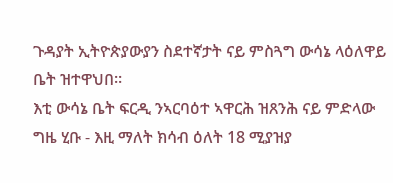ጉዳያት ኢትዮጵያውያን ስደተኛታት ናይ ምስጓግ ውሳኔ ላዕለዋይ ቤት ዝተዋህበ።
እቲ ውሳኔ ቤት ፍርዲ ንኣርባዕተ ኣዋርሕ ዝጸንሕ ናይ ምድላው ግዜ ሂቡ - እዚ ማለት ክሳብ ዕለት 18 ሚያዝያ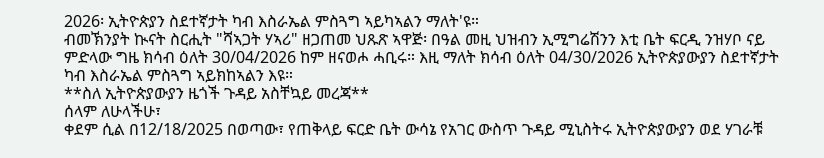2026፡ ኢትዮጵያን ስደተኛታት ካብ እስራኤል ምስጓግ ኣይካኣልን ማለት'ዩ።
ብመኽንያት ኲናት ስርሒት "ሻኣጋት ሃኣሪ" ዘጋጠመ ህጹጽ ኣዋጅ፡ በዓል መዚ ህዝብን ኢሚግሬሽንን እቲ ቤት ፍርዲ ንዝሃቦ ናይ ምድላው ግዜ ክሳብ ዕለት 30/04/2026 ከም ዘናወሖ ሓቢሩ። እዚ ማለት ክሳብ ዕለት 04/30/2026 ኢትዮጵያውያን ስደተኛታት ካብ እስራኤል ምስጓግ ኣይክከኣልን እዩ።
**ስለ ኢትዮጵያውያን ዜጎች ጉዳይ አስቸኳይ መረጃ**
ሰላም ለሁላችሁ፣
ቀደም ሲል በ12/18/2025 በወጣው፣ የጠቅላይ ፍርድ ቤት ውሳኔ የአገር ውስጥ ጉዳይ ሚኒስትሩ ኢትዮጵያውያን ወደ ሃገራቹ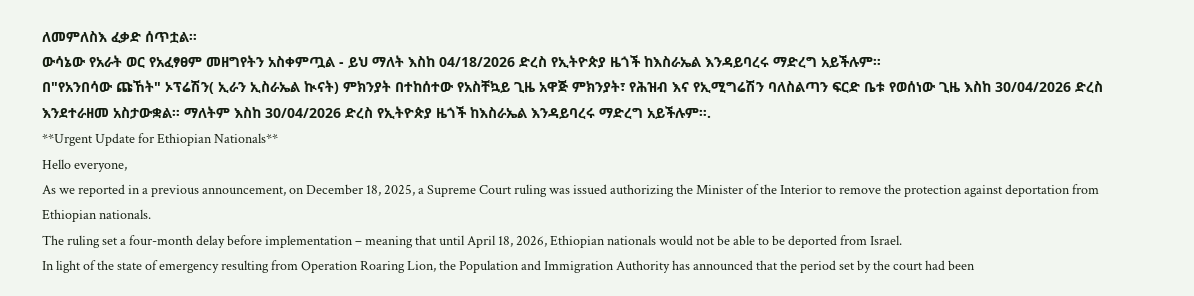ለመምለስእ ፈቃድ ሰጥቷል።
ውሳኔው የአራት ወር የአፈፃፀም መዘግየትን አስቀምጧል - ይህ ማለት እስከ 04/18/2026 ድረስ የኢትዮጵያ ዜጎች ከእስራኤል እንዳይባረሩ ማድረግ አይችሉም።
በ"የአንበሳው ጩኸት" ኦፕሬሽን( ኢራን ኢስራኤል ኲናት) ምክንያት በተከሰተው የአስቸኳይ ጊዜ አዋጅ ምክንያት፣ የሕዝብ እና የኢሚግሬሽን ባለስልጣን ፍርድ ቤቱ የወሰነው ጊዜ እስከ 30/04/2026 ድረስ እንደተራዘመ አስታውቋል። ማለትም እስከ 30/04/2026 ድረስ የኢትዮጵያ ዜጎች ከእስራኤል እንዳይባረሩ ማድረግ አይችሉም።.
**Urgent Update for Ethiopian Nationals**
Hello everyone,
As we reported in a previous announcement, on December 18, 2025, a Supreme Court ruling was issued authorizing the Minister of the Interior to remove the protection against deportation from Ethiopian nationals.
The ruling set a four-month delay before implementation – meaning that until April 18, 2026, Ethiopian nationals would not be able to be deported from Israel.
In light of the state of emergency resulting from Operation Roaring Lion, the Population and Immigration Authority has announced that the period set by the court had been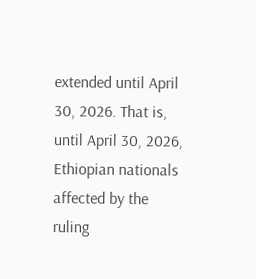extended until April 30, 2026. That is, until April 30, 2026, Ethiopian nationals affected by the ruling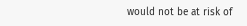would not be at risk of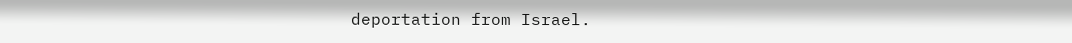deportation from Israel.